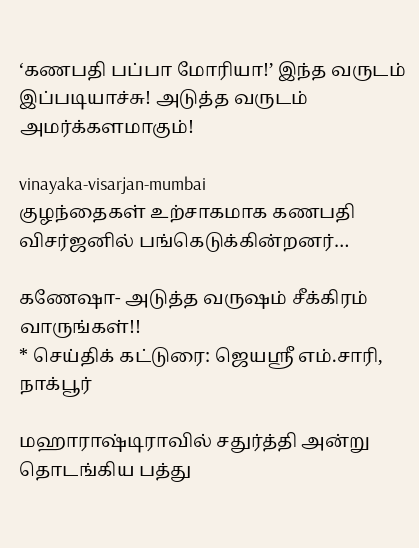‘கணபதி பப்பா மோரியா!’ இந்த வருடம் இப்படியாச்சு! அடுத்த வருடம் அமர்க்களமாகும்!

vinayaka-visarjan-mumbai
குழந்தைகள் உற்சாகமாக கணபதி விசர்ஜனில் பங்கெடுக்கின்றனர்…

கணேஷா- அடுத்த வருஷம் சீக்கிரம் வாருங்கள்!!
* செய்திக் கட்டுரை: ஜெயஸ்ரீ எம்.சாரி, நாக்பூர்

மஹாராஷ்டிராவில் சதுர்த்தி அன்று தொடங்கிய பத்து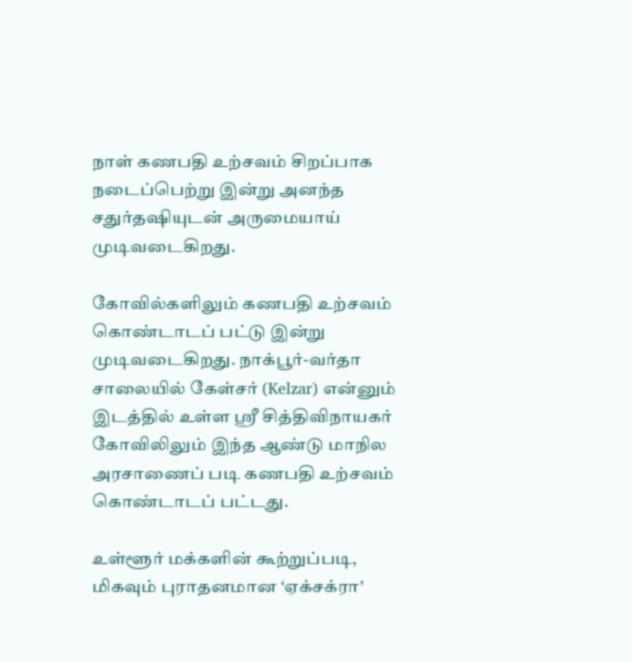நாள் கணபதி உற்சவம் சிறப்பாக நடைப்பெற்று இன்று அனந்த சதுர்தஷியுடன் அருமையாய் முடிவடைகிறது.

கோவில்களிலும் கணபதி உற்சவம் கொண்டாடப் பட்டு இன்று முடிவடைகிறது. நாக்பூர்-வர்தா சாலையில் கேள்சர் (Kelzar) என்னும் இடத்தில் உள்ள ஸ்ரீ சித்திவிநாயகர் கோவிலிலும் இந்த ஆண்டு மாநில அரசாணைப் படி கணபதி உற்சவம் கொண்டாடப் பட்டது.

உள்ளூர் மக்களின் கூற்றுப்படி, மிகவும் புராதனமான ‘ஏக்சக்ரா’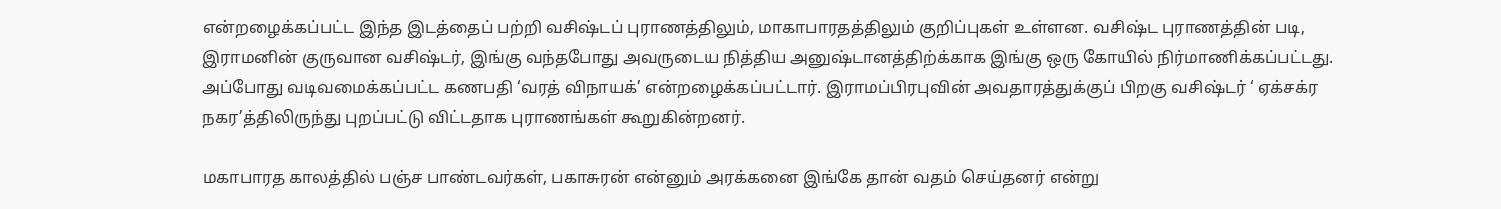என்றழைக்கப்பட்ட இந்த இடத்தைப் பற்றி வசிஷ்டப் புராணத்திலும், மாகாபாரதத்திலும் குறிப்புகள் உள்ளன. வசிஷ்ட புராணத்தின் படி, இராமனின் குருவான வசிஷ்டர், இங்கு வந்தபோது அவருடைய நித்திய அனுஷ்டானத்திற்க்காக இங்கு ஒரு கோயில் நிர்மாணிக்கப்பட்டது. அப்போது வடிவமைக்கப்பட்ட கணபதி ‘வரத் விநாயக்’ என்றழைக்கப்பட்டார். இராமப்பிரபுவின் அவதாரத்துக்குப் பிறகு வசிஷ்டர் ‘ ஏக்சக்ர நகர’த்திலிருந்து புறப்பட்டு விட்டதாக புராணங்கள் கூறுகின்றனர்.

மகாபாரத காலத்தில் பஞ்ச பாண்டவர்கள், பகாசுரன் என்னும் அரக்கனை இங்கே தான் வதம் செய்தனர் என்று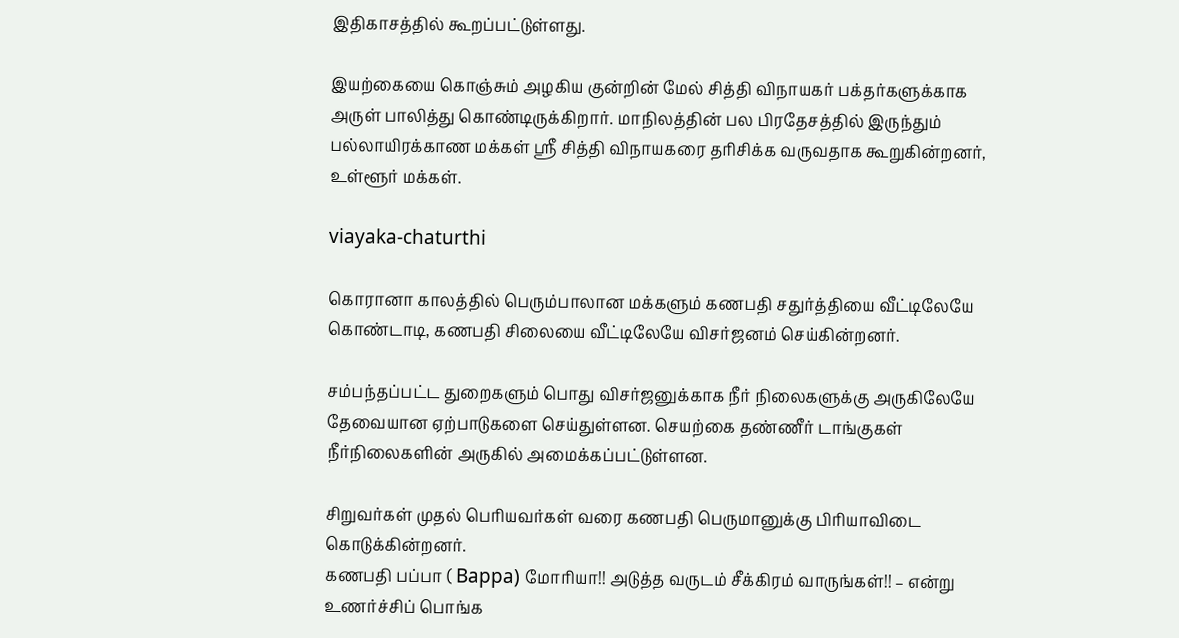இதிகாசத்தில் கூறப்பட்டுள்ளது.

இயற்கையை கொஞ்சும் அழகிய குன்றின் மேல் சித்தி விநாயகர் பக்தர்களுக்காக அருள் பாலித்து கொண்டிருக்கிறார். மாநிலத்தின் பல பிரதேசத்தில் இருந்தும் பல்லாயிரக்காண மக்கள் ஸ்ரீ சித்தி விநாயகரை தரிசிக்க வருவதாக கூறுகின்றனர், உள்ளூர் மக்கள்.

viayaka-chaturthi

கொரானா காலத்தில் பெரும்பாலான மக்களும் கணபதி சதுர்த்தியை வீட்டிலேயே கொண்டாடி, கணபதி சிலையை வீட்டிலேயே விசர்ஜனம் செய்கின்றனர்.

சம்பந்தப்பட்ட துறைகளும் பொது விசர்ஜனுக்காக நீர் நிலைகளுக்கு அருகிலேயே தேவையான ஏற்பாடுகளை செய்துள்ளன. செயற்கை தண்ணீர் டாங்குகள் நீர்நிலைகளின் அருகில் அமைக்கப்பட்டுள்ளன.

சிறுவர்கள் முதல் பெரியவர்கள் வரை கணபதி பெருமானுக்கு பிரியாவிடை கொடுக்கின்றனர்.
கணபதி பப்பா ( Bappa) மோரியா!! அடுத்த வருடம் சீக்கிரம் வாருங்கள்!! – என்று உணர்ச்சிப் பொங்க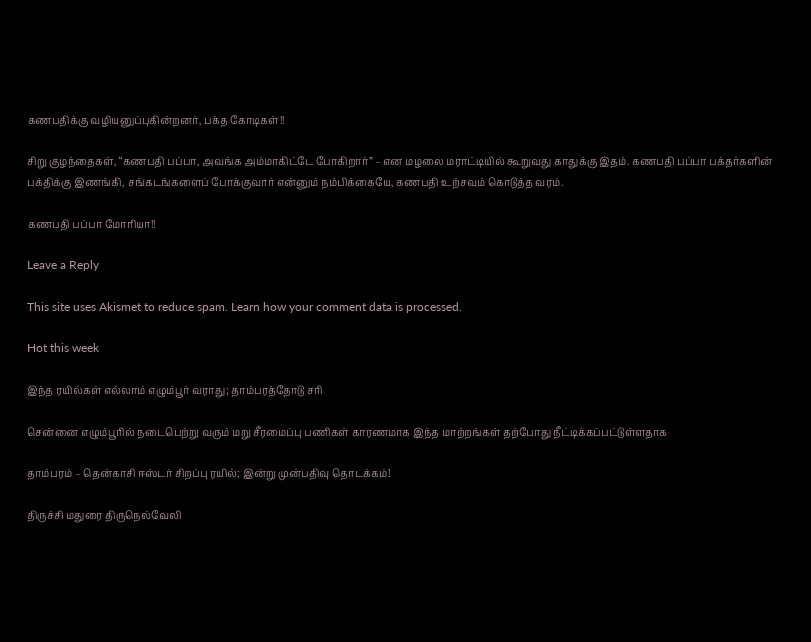கணபதிக்கு வழியனுப்புகின்றனர், பக்த கோடிகள்!!

சிறு குழந்தைகள், “கணபதி பப்பா, அவங்க அம்மாகிட்டே போகிறார்” – என மழலை மராட்டியில் கூறுவது காதுக்கு இதம். கணபதி பப்பா பக்தர்களின் பக்திக்கு இணங்கி, சங்கடங்களைப் போக்குவார் என்னும் நம்பிக்கையே, கணபதி உற்சவம் கொடுத்த வரம்.

கணபதி பப்பா மோரியா!!

Leave a Reply

This site uses Akismet to reduce spam. Learn how your comment data is processed.

Hot this week

இந்த ரயில்கள் எல்லாம் எழும்பூர் வராது; தாம்பரத்தோடு சரி

சென்னை எழும்பூரில் நடைபெற்று வரும் மறு சீரமைப்பு பணிகள் காரணமாக இந்த மாற்றங்கள் தற்போது நீட்டிக்கப்பட்டுள்ளதாக‌

தாம்பரம் – தென்காசி ஈஸ்டர் சிறப்பு ரயில்; இன்று முன்பதிவு தொடக்கம்!

திருச்சி மதுரை திருநெல்வேலி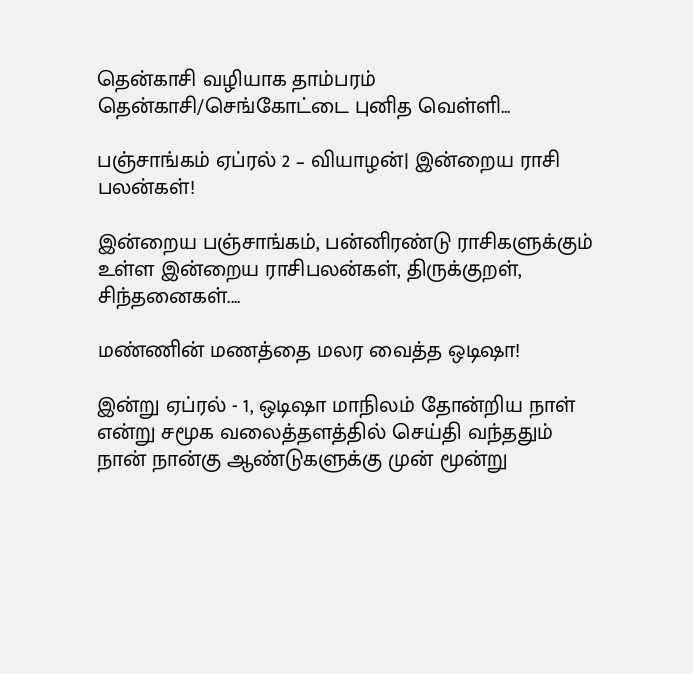தென்காசி வழியாக தாம்பரம் தென்காசி/செங்கோட்டை புனித வெள்ளி...

பஞ்சாங்கம் ஏப்ரல் 2 – வியாழன்| இன்றைய ராசி பலன்கள்!

இன்றைய பஞ்சாங்கம், பன்னிரண்டு ராசிகளுக்கும் உள்ள இன்றைய ராசிபலன்கள், திருக்குறள், சிந்தனைகள்....

மண்ணின் மணத்தை மலர வைத்த ஒடிஷா!

இன்று ஏப்ரல் - 1, ஒடிஷா மாநிலம் தோன்றிய நாள் என்று சமூக வலைத்தளத்தில் செய்தி வந்ததும் நான் நான்கு ஆண்டுகளுக்கு முன் மூன்று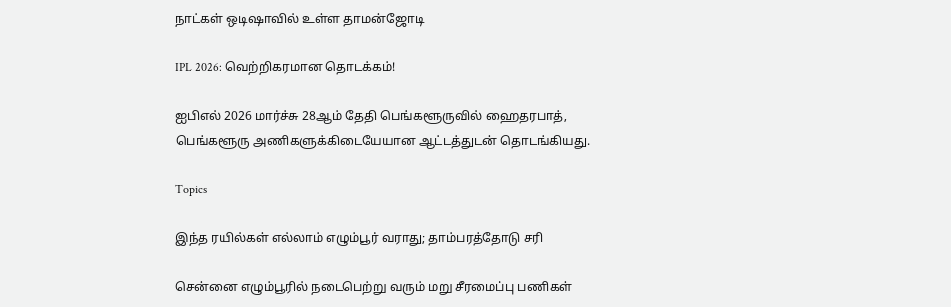நாட்கள் ஒடிஷாவில் உள்ள தாமன்ஜோடி

IPL 2026: வெற்றிகரமான தொடக்கம்!

ஐபிஎல் 2026 மார்ச்சு 28ஆம் தேதி பெங்களூருவில் ஹைதரபாத், பெங்களூரு அணிகளுக்கிடையேயான ஆட்டத்துடன் தொடங்கியது.

Topics

இந்த ரயில்கள் எல்லாம் எழும்பூர் வராது; தாம்பரத்தோடு சரி

சென்னை எழும்பூரில் நடைபெற்று வரும் மறு சீரமைப்பு பணிகள்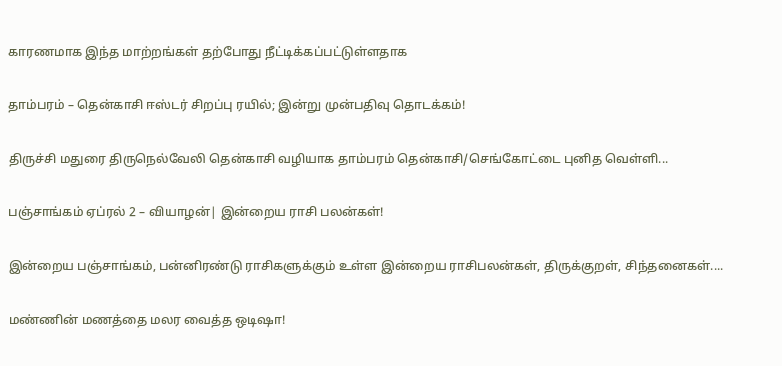காரணமாக இந்த மாற்றங்கள் தற்போது நீட்டிக்கப்பட்டுள்ளதாக‌

தாம்பரம் – தென்காசி ஈஸ்டர் சிறப்பு ரயில்; இன்று முன்பதிவு தொடக்கம்!

திருச்சி மதுரை திருநெல்வேலி தென்காசி வழியாக தாம்பரம் தென்காசி/செங்கோட்டை புனித வெள்ளி...

பஞ்சாங்கம் ஏப்ரல் 2 – வியாழன்| இன்றைய ராசி பலன்கள்!

இன்றைய பஞ்சாங்கம், பன்னிரண்டு ராசிகளுக்கும் உள்ள இன்றைய ராசிபலன்கள், திருக்குறள், சிந்தனைகள்....

மண்ணின் மணத்தை மலர வைத்த ஒடிஷா!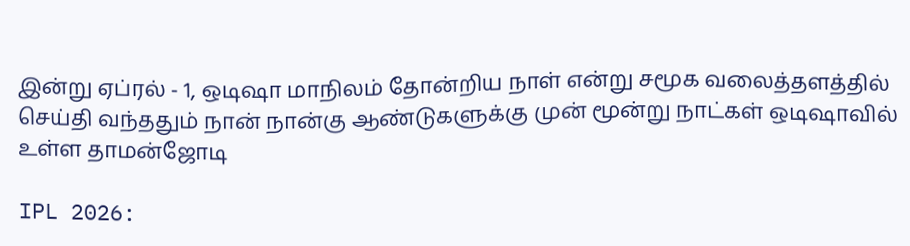இன்று ஏப்ரல் - 1, ஒடிஷா மாநிலம் தோன்றிய நாள் என்று சமூக வலைத்தளத்தில் செய்தி வந்ததும் நான் நான்கு ஆண்டுகளுக்கு முன் மூன்று நாட்கள் ஒடிஷாவில் உள்ள தாமன்ஜோடி

IPL 2026: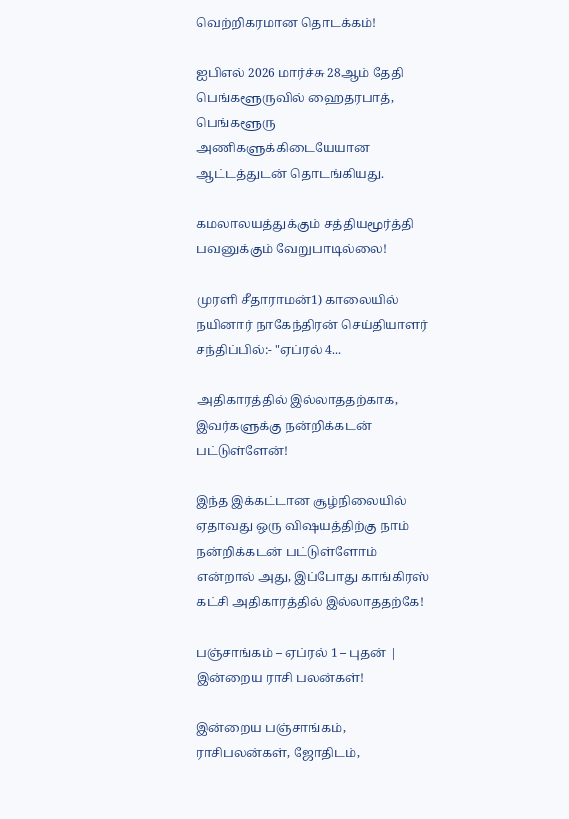வெற்றிகரமான தொடக்கம்!

ஐபிஎல் 2026 மார்ச்சு 28ஆம் தேதி பெங்களூருவில் ஹைதரபாத், பெங்களூரு அணிகளுக்கிடையேயான ஆட்டத்துடன் தொடங்கியது.

கமலாலயத்துக்கும் சத்தியமூர்த்தி பவனுக்கும் வேறுபாடில்லை!

முரளி சீதாராமன்1) காலையில் நயினார் நாகேந்திரன் செய்தியாளர் சந்திப்பில்:- "ஏப்ரல் 4...

அதிகாரத்தில் இல்லாததற்காக, இவர்களுக்கு நன்றிக்கடன் பட்டுள்ளேன்!

இந்த இக்கட்டான சூழ்நிலையில் ஏதாவது ஒரு விஷயத்திற்கு நாம் நன்றிக்கடன் பட்டுள்ளோம் என்றால் அது, இப்போது காங்கிரஸ் கட்சி அதிகாரத்தில் இல்லாததற்கே!

பஞ்சாங்கம் – ஏப்ரல் 1 – புதன் | இன்றைய ராசி பலன்கள்!

இன்றைய பஞ்சாங்கம், ராசிபலன்கள், ஜோதிடம்,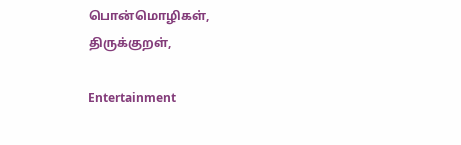பொன்மொழிகள், திருக்குறள்,

Entertainment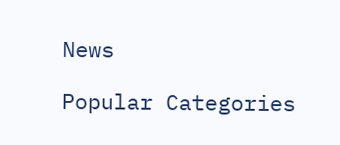News

Popular Categories